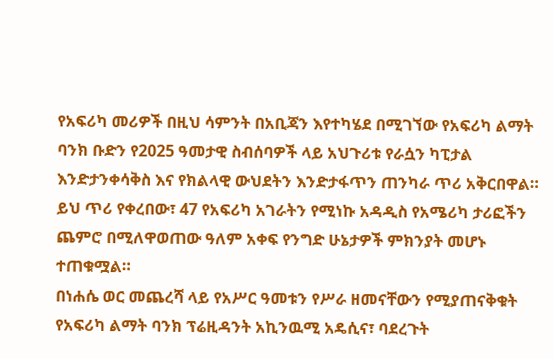የአፍሪካ መሪዎች በዚህ ሳምንት በአቢጃን እየተካሄደ በሚገኘው የአፍሪካ ልማት ባንክ ቡድን የ2025 ዓመታዊ ስብሰባዎች ላይ አህጉሪቱ የራሷን ካፒታል እንድታንቀሳቅስ እና የክልላዊ ውህደትን እንድታፋጥን ጠንካራ ጥሪ አቅርበዋል።
ይህ ጥሪ የቀረበው፣ 47 የአፍሪካ አገራትን የሚነኩ አዳዲስ የአሜሪካ ታሪፎችን ጨምሮ በሚለዋወጠው ዓለም አቀፍ የንግድ ሁኔታዎች ምክንያት መሆኑ ተጠቁሟል።
በነሐሴ ወር መጨረሻ ላይ የአሥር ዓመቱን የሥራ ዘመናቸውን የሚያጠናቅቁት የአፍሪካ ልማት ባንክ ፕሬዚዳንት አኪንዉሚ አዴሲና፣ ባደረጉት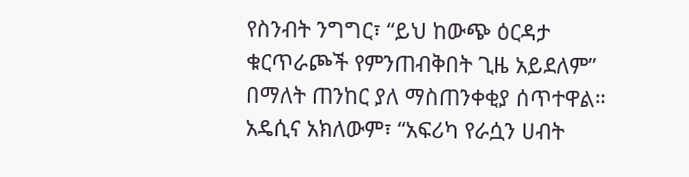የስንብት ንግግር፣ “ይህ ከውጭ ዕርዳታ ቁርጥራጮች የምንጠብቅበት ጊዜ አይደለም” በማለት ጠንከር ያለ ማስጠንቀቂያ ሰጥተዋል።
አዴሲና አክለውም፣ “አፍሪካ የራሷን ሀብት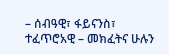– ሰብዓዊ፣ ፋይናንስ፣ ተፈጥሮአዊ – መክፈትና ሁሉን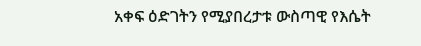አቀፍ ዕድገትን የሚያበረታቱ ውስጣዊ የእሴት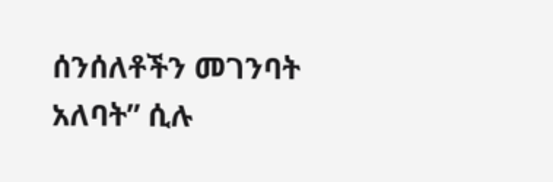ሰንሰለቶችን መገንባት አለባት” ሲሉ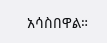አሳስበዋል።